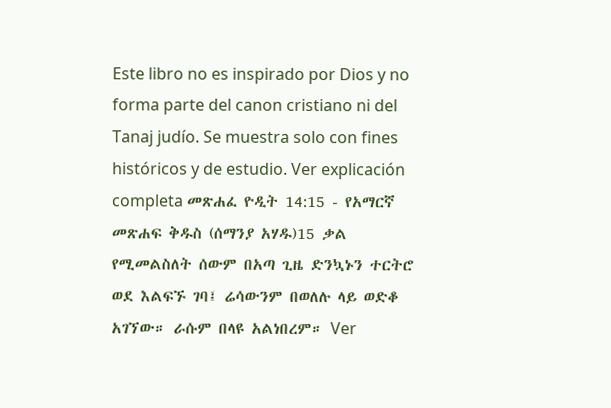Este libro no es inspirado por Dios y no forma parte del canon cristiano ni del Tanaj judío. Se muestra solo con fines históricos y de estudio. Ver explicación completa መጽሐፈ ዮዲት 14:15 - የአማርኛ መጽሐፍ ቅዱስ (ሰማንያ አሃዱ)15 ቃል የሚመልስለት ሰውም በአጣ ጊዜ ድንኳኑን ተርትሮ ወደ እልፍኙ ገባ፤ ሬሳውንም በወለሉ ላይ ወድቆ አገኘው። ራሱም በላዩ አልነበረም። Ver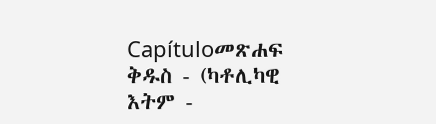Capítuloመጽሐፍ ቅዱስ - (ካቶሊካዊ እትም -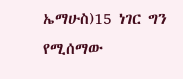ኤማሁስ)15 ነገር ግን የሚሰማው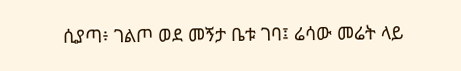ሲያጣ፥ ገልጦ ወደ መኝታ ቤቱ ገባ፤ ሬሳው መሬት ላይ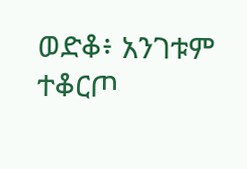ወድቆ፥ አንገቱም ተቆርጦ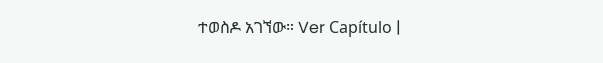ተወስዶ አገኘው። Ver Capítulo |